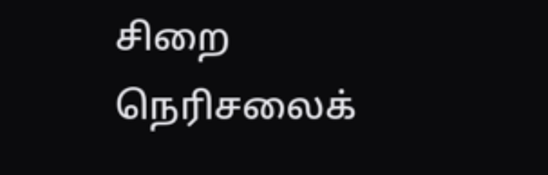சிறை நெரிசலைக்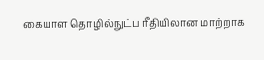கையாள தொழில்நுட்ப ரீதியிலான மாற்றாக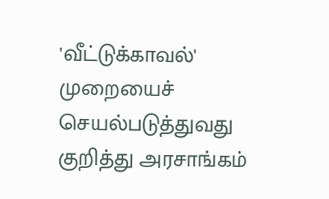'வீட்டுக்காவல்' முறையைச் செயல்படுத்துவது குறித்து அரசாங்கம்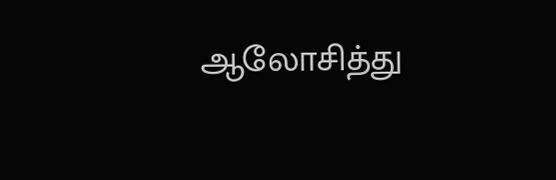ஆலோசித்து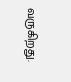வருகிறது.